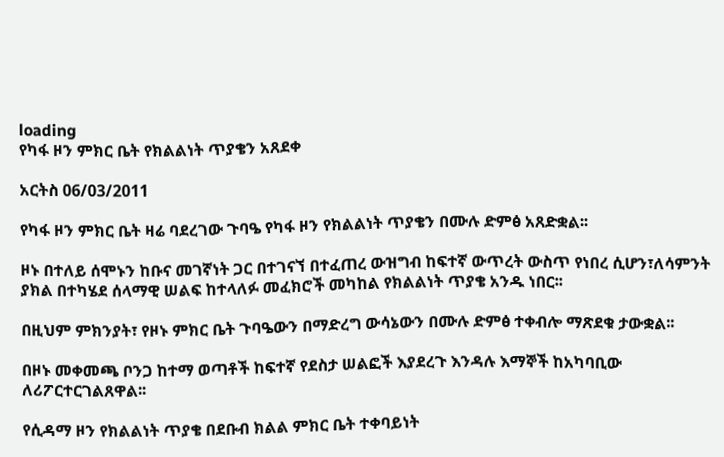loading
የካፋ ዞን ምክር ቤት የክልልነት ጥያቄን አጸደቀ

አርትስ 06/03/2011

የካፋ ዞን ምክር ቤት ዛሬ ባደረገው ጉባዔ የካፋ ዞን የክልልነት ጥያቄን በሙሉ ድምፅ አጸድቋል፡፡

ዞኑ በተለይ ሰሞኑን ከቡና መገኛነት ጋር በተገናኘ በተፈጠረ ውዝግብ ከፍተኛ ውጥረት ውስጥ የነበረ ሲሆን፣ለሳምንት ያክል በተካሄደ ሰላማዊ ሠልፍ ከተላለፉ መፈክሮች መካከል የክልልነት ጥያቄ አንዱ ነበር፡፡

በዚህም ምክንያት፣ የዞኑ ምክር ቤት ጉባዔውን በማድረግ ውሳኔውን በሙሉ ድምፅ ተቀብሎ ማጽደቁ ታውቋል፡፡

በዞኑ መቀመጫ ቦንጋ ከተማ ወጣቶች ከፍተኛ የደስታ ሠልፎች እያደረጉ እንዳሉ እማኞች ከአካባቢው ለሪፖርተርገልጸዋል፡፡

የሲዳማ ዞን የክልልነት ጥያቄ በደቡብ ክልል ምክር ቤት ተቀባይነት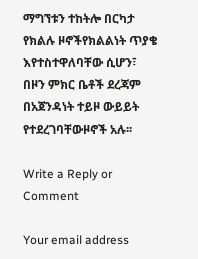ማግኘቱን ተከትሎ በርካታ የክልሉ ዞኖችየክልልነት ጥያቄ እየተስተዋለባቸው ሲሆን፣ በዞን ምክር ቤቶች ደረጃም በአጀንዳነት ተይዞ ውይይት የተደረገባቸውዞኖች አሉ፡፡

Write a Reply or Comment

Your email address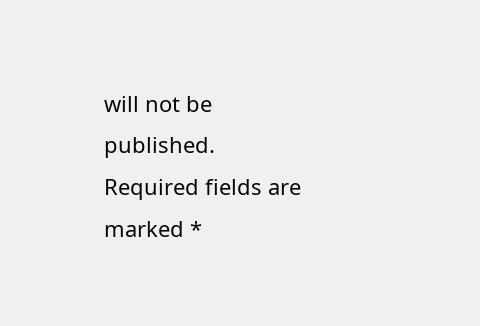will not be published. Required fields are marked *